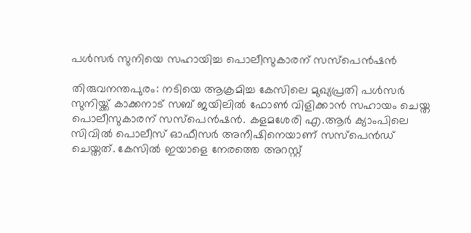പള്‍സര്‍ സുനിയെ സഹായിച്ച പൊലീസുകാരന് സസ്‌പെന്‍ഷന്‍

തിരുവനന്തപുരം: നടിയെ ആക്രമിച്ച കേസിലെ മുഖ്യപ്രതി പള്‍സര്‍ സുനിയ്ക്ക് കാക്കനാട് സബ് ജയിലില്‍ ഫോണ്‍ വിളിക്കാന്‍ സഹായം ചെയ്ത പൊലീസുകാരന് സസ്‌പെന്‍ഷന്‍. കളമശേരി എ.ആര്‍ ക്യാംപിലെ സിവില്‍ പൊലീസ് ഓഫീസര്‍ അനീഷിനെയാണ് സസ്‌പെന്‍ഡ് ചെയ്തത്. കേസില്‍ ഇയാളെ നേരത്തെ അറസ്റ്റ്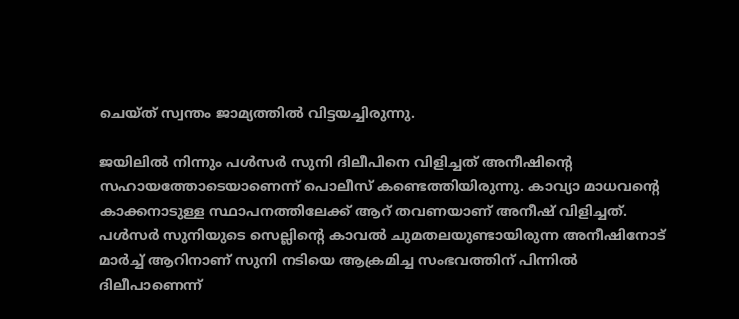ചെയ്ത് സ്വന്തം ജാമ്യത്തില്‍ വിട്ടയച്ചിരുന്നു.

ജയിലില്‍ നിന്നും പള്‍സര്‍ സുനി ദിലീപിനെ വിളിച്ചത് അനീഷിന്റെ സഹായത്തോടെയാണെന്ന് പൊലീസ് കണ്ടെത്തിയിരുന്നു. കാവ്യാ മാധവന്റെ കാക്കനാടുള്ള സ്ഥാപനത്തിലേക്ക് ആറ് തവണയാണ് അനീഷ് വിളിച്ചത്. പള്‍സര്‍ സുനിയുടെ സെല്ലിന്റെ കാവല്‍ ചുമതലയുണ്ടായിരുന്ന അനീഷിനോട് മാര്‍ച്ച് ആറിനാണ് സുനി നടിയെ ആക്രമിച്ച സംഭവത്തിന് പിന്നില്‍ ദിലീപാണെന്ന്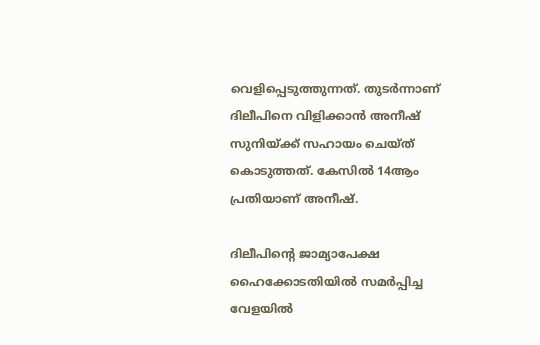വെളിപ്പെടുത്തുന്നത്. തുടര്‍ന്നാണ് ദിലീപിനെ വിളിക്കാന്‍ അനീഷ് സുനിയ്ക്ക് സഹായം ചെയ്ത് കൊടുത്തത്. കേസില്‍ 14ആം പ്രതിയാണ് അനീഷ്.

ദിലീപിന്റെ ജാമ്യാപേക്ഷ ഹൈക്കോടതിയില്‍ സമര്‍പ്പിച്ച വേളയില്‍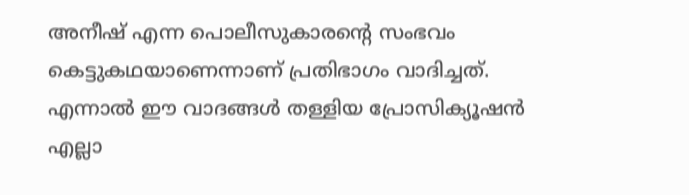അനീഷ് എന്ന പൊലീസുകാരന്റെ സംഭവം കെട്ടുകഥയാണെന്നാണ് പ്രതിഭാഗം വാദിച്ചത്. എന്നാല്‍ ഈ വാദങ്ങള്‍ തള്ളിയ പ്രോസിക്യൂഷന്‍ എല്ലാ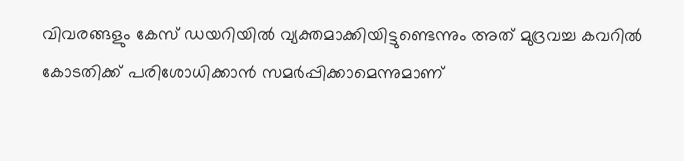വിവരങ്ങളും കേസ് ഡയറിയില്‍ വ്യക്തമാക്കിയിട്ടുണ്ടെന്നും അത് മുദ്രവച്ച കവറില്‍ കോടതിക്ക് പരിശോധിക്കാന്‍ സമര്‍പ്പിക്കാമെന്നുമാണ്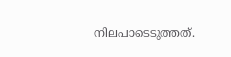നിലപാടെടുത്തത്.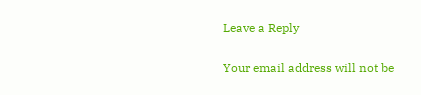Leave a Reply

Your email address will not be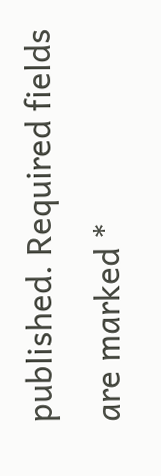published. Required fields are marked *